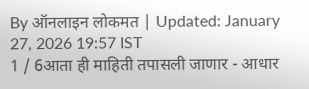By ऑनलाइन लोकमत | Updated: January 27, 2026 19:57 IST
1 / 6आता ही माहिती तपासली जाणार - आधार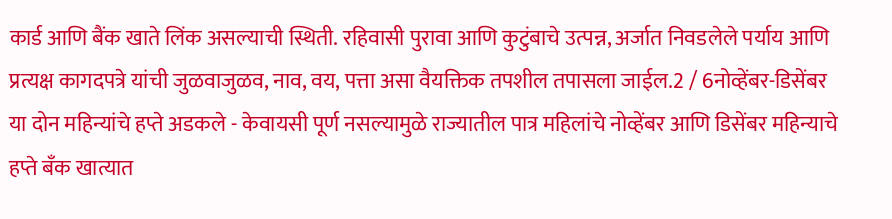कार्ड आणि बैंक खाते लिंक असल्याची स्थिती. रहिवासी पुरावा आणि कुटुंबाचे उत्पन्न, अर्जात निवडलेले पर्याय आणि प्रत्यक्ष कागदपत्रे यांची जुळवाजुळव, नाव, वय, पत्ता असा वैयक्तिक तपशील तपासला जाईल.2 / 6नोव्हेंबर-डिसेंबर या दोन महिन्यांचे हप्ते अडकले - केवायसी पूर्ण नसल्यामुळे राज्यातील पात्र महिलांचे नोव्हेंबर आणि डिसेंबर महिन्याचे हप्ते बँक खात्यात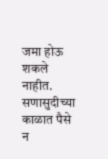जमा होऊ शकले नाहीत. सणासुदीच्या काळात पैसे न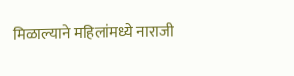मिळाल्याने महिलांमध्ये नाराजी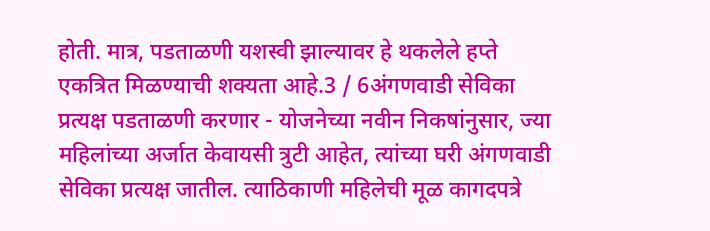होती. मात्र, पडताळणी यशस्वी झाल्यावर हे थकलेले हप्ते एकत्रित मिळण्याची शक्यता आहे.3 / 6अंगणवाडी सेविका प्रत्यक्ष पडताळणी करणार - योजनेच्या नवीन निकषांनुसार, ज्या महिलांच्या अर्जात केवायसी त्रुटी आहेत, त्यांच्या घरी अंगणवाडी सेविका प्रत्यक्ष जातील. त्याठिकाणी महिलेची मूळ कागदपत्रे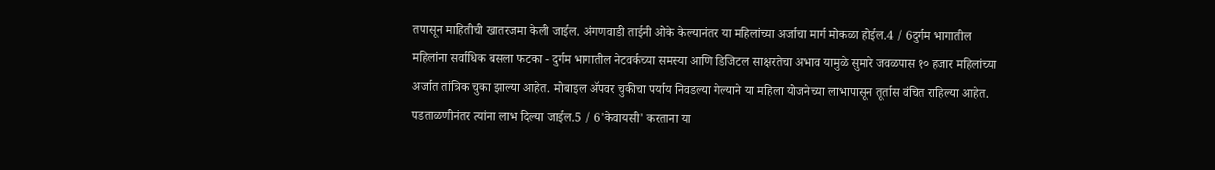तपासून माहितीची खातरजमा केली जाईल. अंगणवाडी ताईनी ओके केल्यानंतर या महिलांच्या अर्जाचा मार्ग मोकळा होईल.4 / 6दुर्गम भागातील महिलांना सर्वाधिक बसला फटका - दुर्गम भागातील नेटवर्कच्या समस्या आणि डिजिटल साक्षरतेचा अभाव यामुळे सुमारे जवळपास १० हजार महिलांच्या अर्जात तांत्रिक चुका झाल्या आहेत. मोबाइल ॲपवर चुकीचा पर्याय निवडल्या गेल्याने या महिला योजनेच्या लाभापासून तूर्तास वंचित राहिल्या आहेत. पडताळणीनंतर त्यांना लाभ दिल्या जाईल.5 / 6'केवायसी' करताना या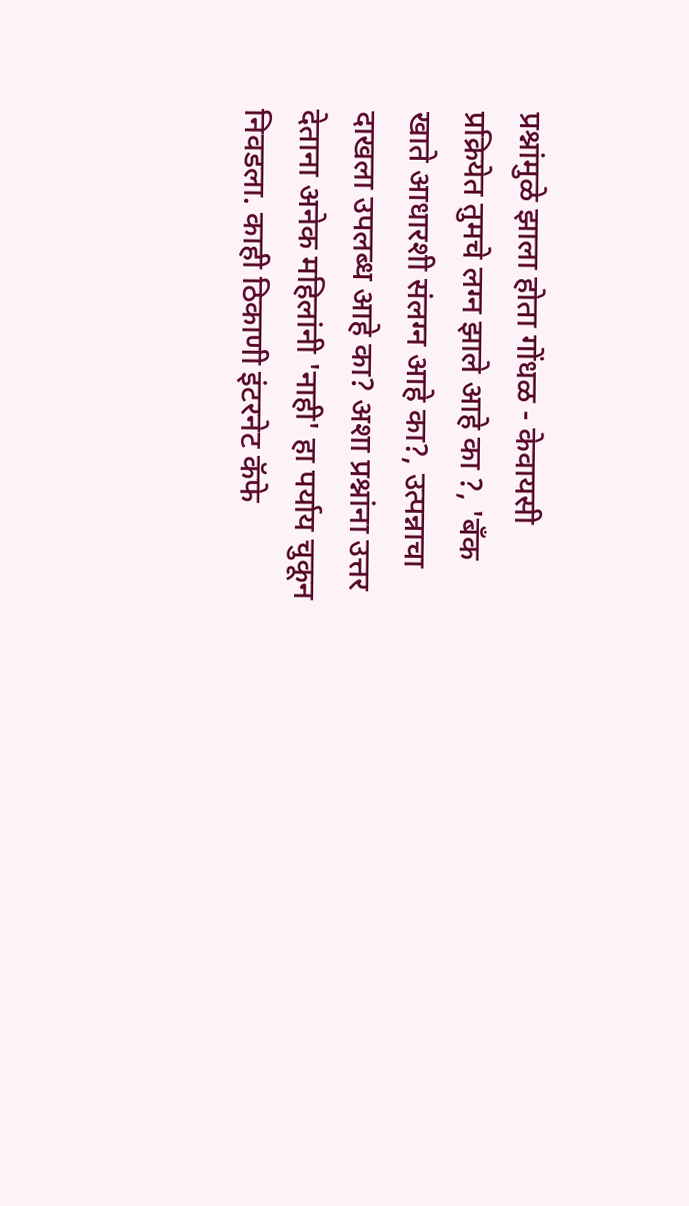प्रश्नांमुळे झाला होता गोंधळ - केवायसी प्रक्रियेत तुमचे लग्न झाले आहे का ?, 'बँक खाते आधारशी संलग्न आहे का?, उत्पन्नाचा दाखला उपलब्ध आहे का? अशा प्रश्नांना उत्तर देताना अनेक महिलांनी 'नाही' हा पर्याय चुकून निवडला. काही ठिकाणी इंटरनेट कॅफे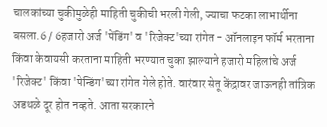चालकांच्या चुकीमुळेही माहिती चुकीची भरली गेली, ज्याचा फटका लाभार्थीना बसला.6 / 6हजारो अर्ज 'पेंडिंग' व 'रिजेक्ट'च्या रांगेत - ऑनलाइन फॉर्म भरताना किंवा केवायसी करताना माहिती भरण्यात चुका झाल्याने हजारो महिलांचे अर्ज 'रिजेक्ट' किंवा 'पेन्डिंग'च्या रांगेत गेले होते. वारंवार सेतू केंद्रावर जाऊनही तांत्रिक अडथळे दूर होत नव्हते. आता सरकारने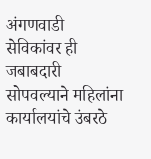अंगणवाडी सेविकांवर ही जबाबदारी सोपवल्याने महिलांना कार्यालयांचे उंबरठे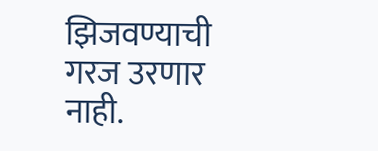झिजवण्याची गरज उरणार नाही.